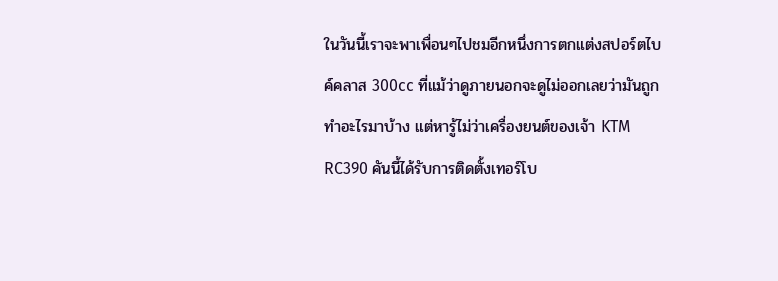ในวันนี้เราจะพาเพื่อนๆไปชมอีกหนึ่งการตกแต่งสปอร์ตไบค์คลาส 300cc ที่แม้ว่าดูภายนอกจะดูไม่ออกเลยว่ามันถูกทำอะไรมาบ้าง แต่หารู้ไม่ว่าเครื่องยนต์ของเจ้า KTM RC390 คันนี้ได้รับการติดตั้งเทอร์โบ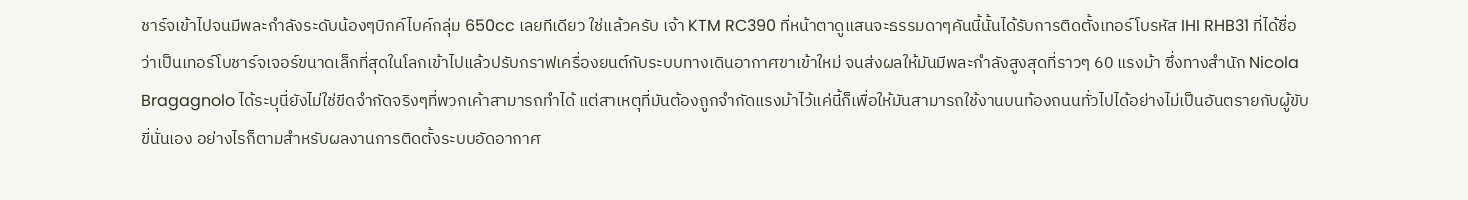ชาร์จเข้าไปจนมีพละกำลังระดับน้องๆบิกค์ไบค์กลุ่ม 650cc เลยทีเดียว ใช่แล้วครับ เจ้า KTM RC390 ที่หน้าตาดูแสนจะธรรมดาๆคันนี้นั้นได้รับการติดตั้งเทอร์โบรหัส IHI RHB31 ที่ได้ชื่อว่าเป็นเทอร์โบชาร์จเจอร์ขนาดเล็กที่สุดในโลกเข้าไปแล้วปรับกราฟเครื่องยนต์กับระบบทางเดินอากาศขาเข้าใหม่ จนส่งผลให้มันมีพละกำลังสูงสุดที่ราวๆ 60 แรงม้า ซึ่งทางสำนัก Nicola Bragagnolo ได้ระบุนี่ยังไม่ใช่ขีดจำกัดจริงๆที่พวกเค้าสามารถทำได้ แต่สาเหตุที่มันต้องถูกจำกัดแรงม้าไว้แค่นี้ก็เพื่อให้มันสามารถใช้งานบนท้องถนนทั่วไปได้อย่างไม่เป็นอันตรายกับผู้ขับขี่นั่นเอง อย่างไรก็ตามสำหรับผลงานการติดตั้งระบบอัดอากาศ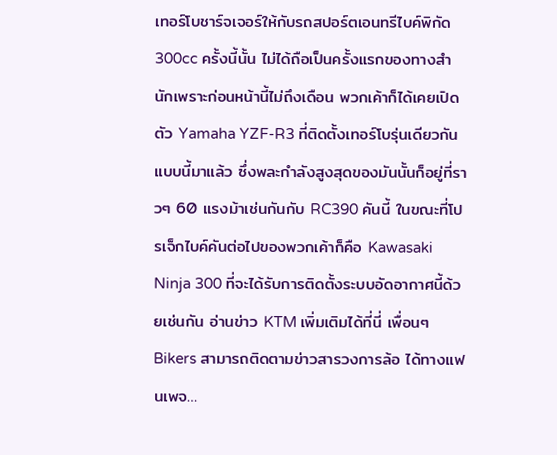เทอร์โบชาร์จเจอร์ให้กับรถสปอร์ตเอนทรีไบค์พิกัด 300cc ครั้งนี้นั้น ไม่ได้ถือเป็นครั้งแรกของทางสำนักเพราะก่อนหน้านี้ไม่ถึงเดือน พวกเค้าก็ได้เคยเปิดตัว Yamaha YZF-R3 ที่ติดตั้งเทอร์โบรุ่นเดียวกันแบบนี้มาแล้ว ซึ่งพละกำลังสูงสุดของมันนั้นก็อยู่ที่ราวๆ 60 แรงม้าเช่นกันกับ RC390 คันนี้ ในขณะที่โปรเจ็กไบค์คันต่อไปของพวกเค้าก็คือ Kawasaki Ninja 300 ที่จะได้รับการติดตั้งระบบอัดอากาศนี้ด้วยเช่นกัน อ่านข่าว KTM เพิ่มเติมได้ที่นี่ เพื่อนๆ Bikers สามารถติดตามข่าวสารวงการล้อ ได้ทางแฟนเพจ…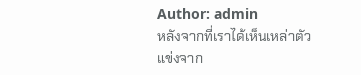Author: admin
หลังจากที่เราได้เห็นเหล่าตัวแข่งจาก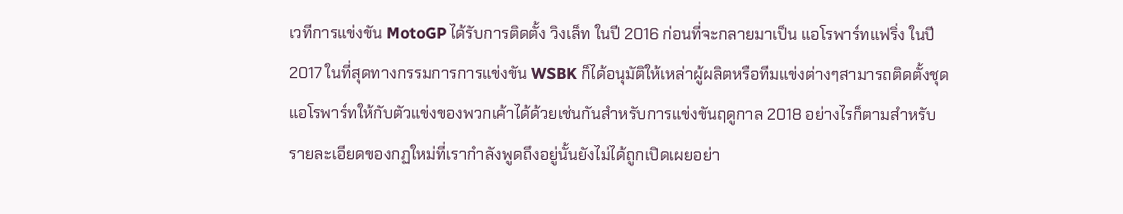เวทีการแข่งขัน MotoGP ได้รับการติดตั้ง วิงเล็ท ในปี 2016 ก่อนที่จะกลายมาเป็น แอโรพาร์ทแฟริ่ง ในปี 2017 ในที่สุดทางกรรมการการแข่งขัน WSBK ก็ได้อนุมัติให้เหล่าผู้ผลิตหรือทีมแข่งต่างๆสามารถติดตั้งชุดแอโรพาร์ทให้กับตัวแข่งของพวกเค้าได้ด้วยเช่นกันสำหรับการแข่งขันฤดูกาล 2018 อย่างไรก็ตามสำหรับรายละเอียดของกฏใหม่ที่เรากำลังพูดถึงอยู่นั้นยังไม่ได้ถูกเปิดเผยอย่า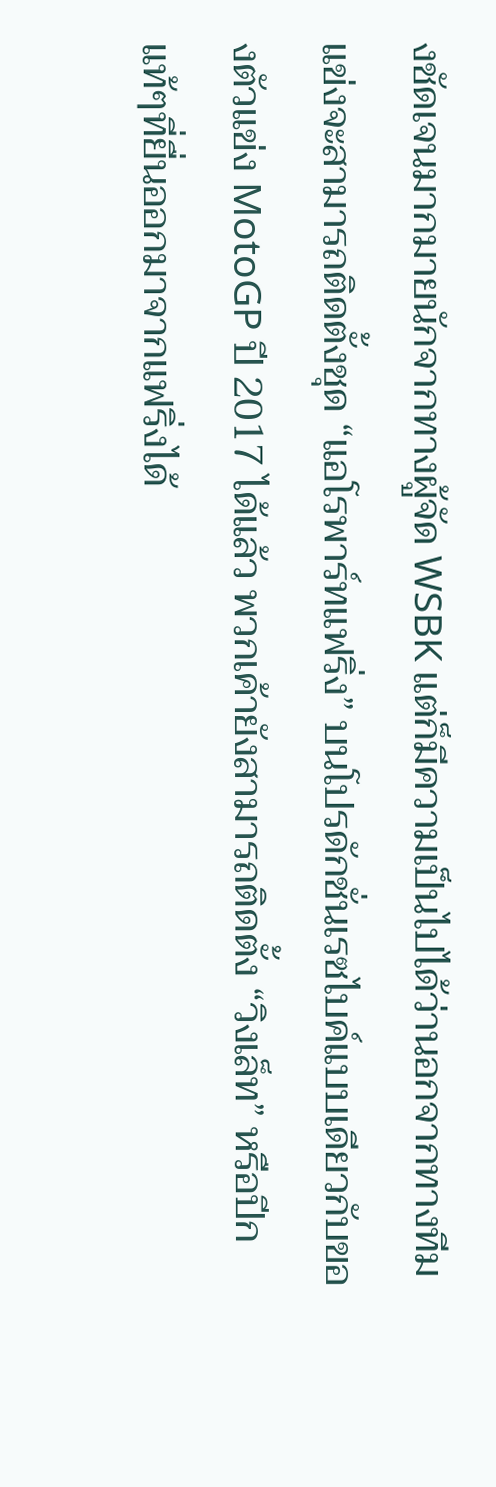งชัดเจนมากมายนักจากทางผู้จัด WSBK แต่ก็มีความเป็นไปได้ว่านอกจากทางทีมแข่งจะสามารถติดตั้งชุด “แอโรพาร์ทแฟริ่ง” บนโปรดักชั่นเรซไบค์แบบเดียวกับของตัวแข่ง MotoGP ปี 2017 ได้แล้ว พวกเค้ายังสามารถติดตั้ง “วิงเล็ท” หรือปีกแท้ๆที่ยื่นออกมาจากแฟริ่งได้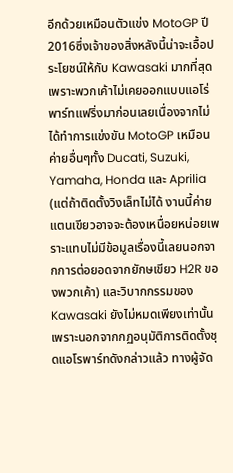อีกด้วยเหมือนตัวแข่ง MotoGP ปี 2016ซึ่งเจ้าของสิ่งหลังนี้น่าจะเอื้อประโยชน์ให้กับ Kawasaki มากที่สุดเพราะพวกเค้าไม่เคยออกแบบแอโร่พาร์ทแฟริ่งมาก่อนเลยเนื่องจากไม่ได้ทำการแข่งขัน MotoGP เหมือนค่ายอื่นๆทั้ง Ducati, Suzuki, Yamaha, Honda และ Aprilia (แต่ถ้าติดตั้งวิงเล็ทไม่ได้ งานนี้ค่ายแตนเขียวอาจจะต้องเหนื่อยหน่อยเพราะแทบไม่มีข้อมูลเรื่องนี้เลยนอกจากการต่อยอดจากยักษเขียว H2R ของพวกเค้า) และวิบากกรรมของ Kawasaki ยังไม่หมดเพียงเท่านั้น เพราะนอกจากกฏอนุมัติการติดตั้งชุดแอโรพาร์ทดังกล่าวแล้ว ทางผู้จัด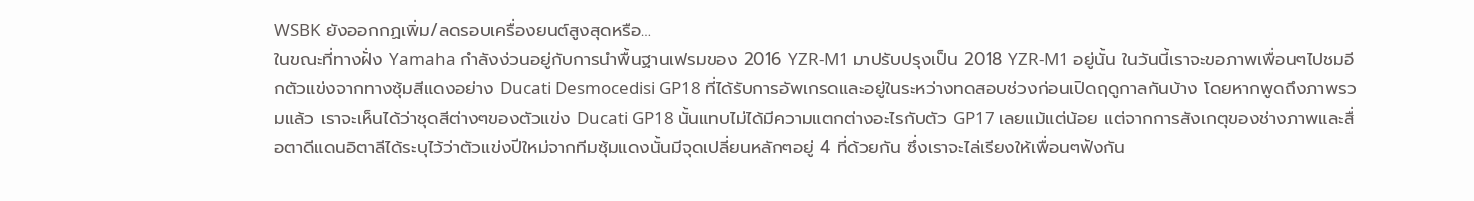WSBK ยังออกกฏเพิ่ม/ลดรอบเครื่องยนต์สูงสุดหรือ…
ในขณะที่ทางฝั่ง Yamaha กำลังง่วนอยู่กับการนำพื้นฐานเฟรมของ 2016 YZR-M1 มาปรับปรุงเป็น 2018 YZR-M1 อยู่นั้น ในวันนี้เราจะขอภาพเพื่อนๆไปชมอีกตัวแข่งจากทางซุ้มสีแดงอย่าง Ducati Desmocedisi GP18 ที่ได้รับการอัพเกรดและอยู่ในระหว่างทดสอบช่วงก่อนเปิดฤดูกาลกันบ้าง โดยหากพูดถึงภาพรวมแล้ว เราจะเห็นได้ว่าชุดสีต่างๆของตัวแข่ง Ducati GP18 นั้นแทบไม่ได้มีความแตกต่างอะไรกับตัว GP17 เลยแม้แต่น้อย แต่จากการสังเกตุของช่างภาพและสื่อตาดีแดนอิตาลีได้ระบุไว้ว่าตัวแข่งปีใหม่จากทีมซุ้มแดงนั้นมีจุดเปลี่ยนหลักๆอยู่ 4 ที่ด้วยกัน ซึ่งเราจะไล่เรียงให้เพื่อนๆฟังกัน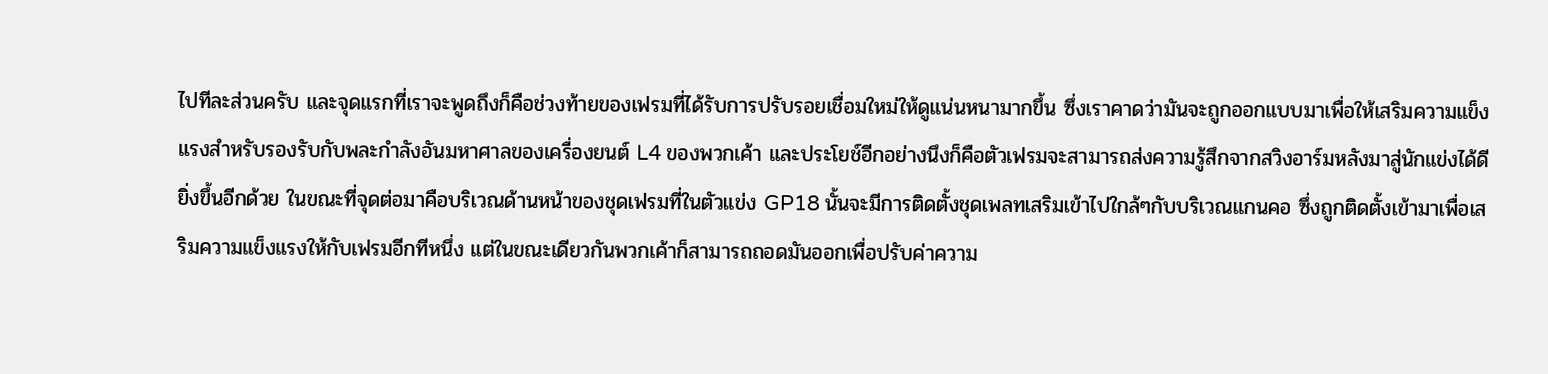ไปทีละส่วนครับ และจุดแรกที่เราจะพูดถึงก็คือช่วงท้ายของเฟรมที่ได้รับการปรับรอยเชื่อมใหม่ให้ดูแน่นหนามากขึ้น ซึ่งเราคาดว่ามันจะถูกออกแบบมาเพื่อให้เสริมความแข็งแรงสำหรับรองรับกับพละกำลังอันมหาศาลของเครื่องยนต์ L4 ของพวกเค้า และประโยช์อีกอย่างนึงก็คือตัวเฟรมจะสามารถส่งความรู้สึกจากสวิงอาร์มหลังมาสู่นักแข่งได้ดียิ่งขึ้นอีกด้วย ในขณะที่จุดต่อมาคือบริเวณด้านหน้าของชุดเฟรมที่ในตัวแข่ง GP18 นั้นจะมีการติดตั้งชุดเพลทเสริมเข้าไปใกล้ๆกับบริเวณแกนคอ ซึ่งถูกติดตั้งเข้ามาเพื่อเสริมความแข็งแรงให้กับเฟรมอีกทีหนึ่ง แต่ในขณะเดียวกันพวกเค้าก็สามารถถอดมันออกเพื่อปรับค่าความ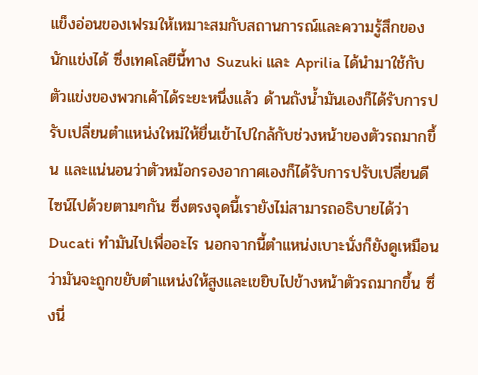แข็งอ่อนของเฟรมให้เหมาะสมกับสถานการณ์และความรู้สึกของนักแข่งได้ ซึ่งเทคโลยีนี้ทาง Suzuki และ Aprilia ได้นำมาใช้กับตัวแข่งของพวกเค้าได้ระยะหนึ่งแล้ว ด้านถังน้ำมันเองก็ได้รับการปรับเปลี่ยนตำแหน่งใหม่ให้ยื่นเข้าไปใกล้กับช่วงหน้าของตัวรถมากขึ้น และแน่นอนว่าตัวหม้อกรองอากาศเองก็ได้รับการปรับเปลี่ยนดีไซน์ไปด้วยตามๆกัน ซึ่งตรงจุดนี้เรายังไม่สามารถอธิบายได้ว่า Ducati ทำมันไปเพื่ออะไร นอกจากนี้ตำแหน่งเบาะนั่งก็ยังดูเหมือนว่ามันจะถูกขยับตำแหน่งให้สูงและเขยิบไปข้างหน้าตัวรถมากขึ้น ซึ่งนี่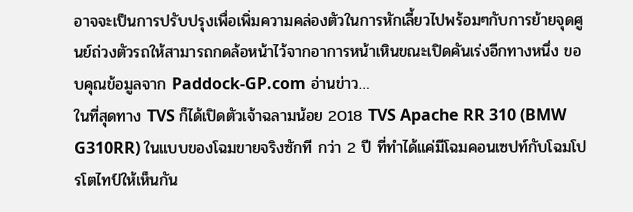อาจจะเป็นการปรับปรุงเพื่อเพิ่มความคล่องตัวในการหักเลี้ยวไปพร้อมๆกับการย้ายจุดศูนย์ถ่วงตัวรถให้สามารถกดล้อหน้าไว้จากอาการหน้าเหินขณะเปิดคันเร่งอีกทางหนึ่ง ขอบคุณข้อมูลจาก Paddock-GP.com อ่านข่าว…
ในที่สุดทาง TVS ก็ได้เปิดตัวเจ้าฉลามน้อย 2018 TVS Apache RR 310 (BMW G310RR) ในแบบของโฉมขายจริงซักที กว่า 2 ปี ที่ทำได้แค่มีโฉมคอนเซปท์กับโฉมโปรโตไทป์ให้เห็นกัน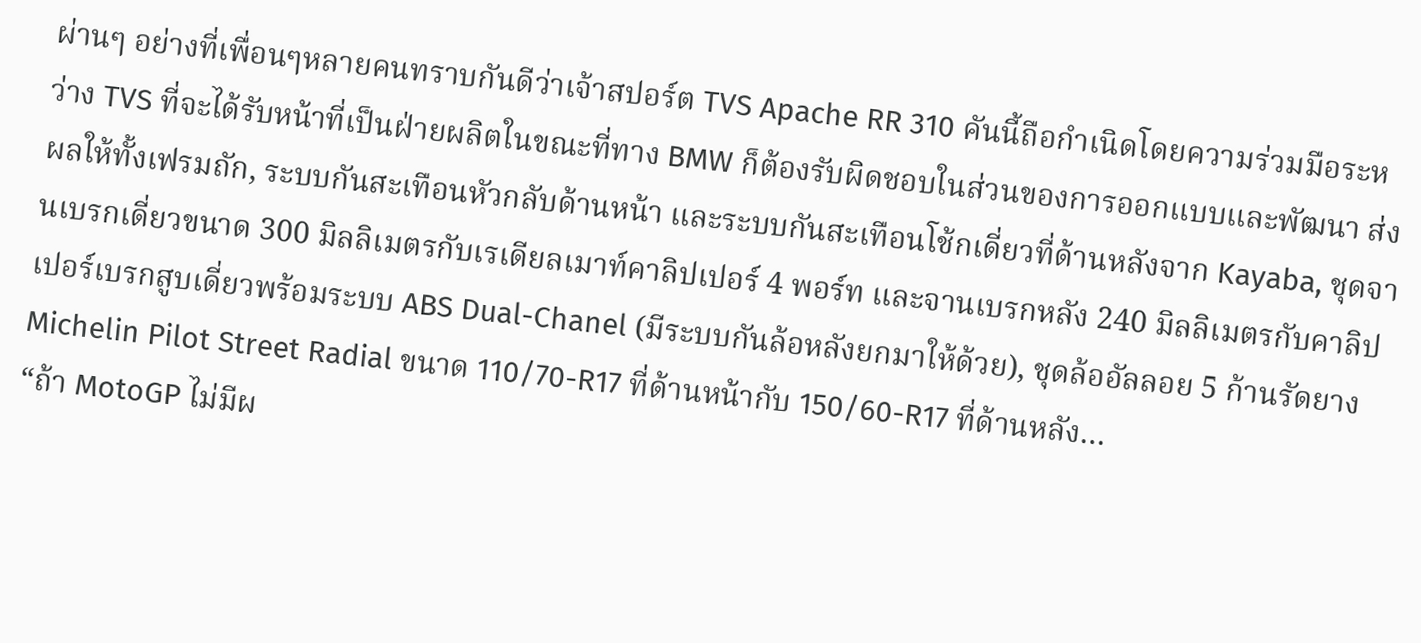ผ่านๆ อย่างที่เพื่อนๆหลายคนทราบกันดีว่าเจ้าสปอร์ต TVS Apache RR 310 คันนี้ถือกำเนิดโดยความร่วมมือระหว่าง TVS ที่จะได้รับหน้าที่เป็นฝ่ายผลิตในขณะที่ทาง BMW ก็ต้องรับผิดชอบในส่วนของการออกแบบและพัฒนา ส่งผลให้ทั้งเฟรมถัก, ระบบกันสะเทือนหัวกลับด้านหน้า และระบบกันสะเทือนโช้กเดี่ยวที่ด้านหลังจาก Kayaba, ชุดจานเบรกเดี่ยวขนาด 300 มิลลิเมตรกับเรเดียลเมาท์คาลิปเปอร์ 4 พอร์ท และจานเบรกหลัง 240 มิลลิเมตรกับคาลิปเปอร์เบรกสูบเดี่ยวพร้อมระบบ ABS Dual-Chanel (มีระบบกันล้อหลังยกมาให้ด้วย), ชุดล้ออัลลอย 5 ก้านรัดยาง Michelin Pilot Street Radial ขนาด 110/70-R17 ที่ด้านหน้ากับ 150/60-R17 ที่ด้านหลัง…
“ถ้า MotoGP ไม่มีผ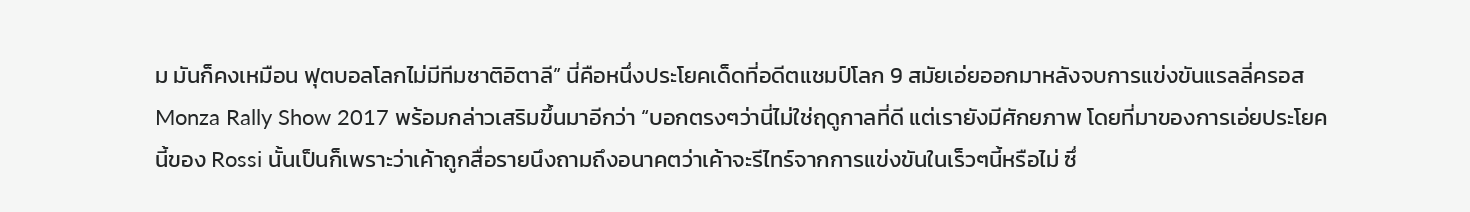ม มันก็คงเหมือน ฟุตบอลโลกไม่มีทีมชาติอิตาลี” นี่คือหนึ่งประโยคเด็ดที่อดีตแชมป์โลก 9 สมัยเอ่ยออกมาหลังจบการแข่งขันแรลลี่ครอส Monza Rally Show 2017 พร้อมกล่าวเสริมขึ้นมาอีกว่า “บอกตรงๆว่านี่ไม่ใช่ฤดูกาลที่ดี แต่เรายังมีศักยภาพ โดยที่มาของการเอ่ยประโยคนี้ของ Rossi นั้นเป็นก็เพราะว่าเค้าถูกสื่อรายนึงถามถึงอนาคตว่าเค้าจะรีไทร์จากการแข่งขันในเร็วๆนี้หรือไม่ ซึ่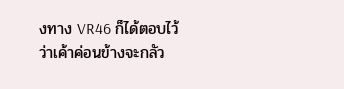งทาง VR46 ก็ได้ตอบไว้ว่าเค้าค่อนข้างจะกลัว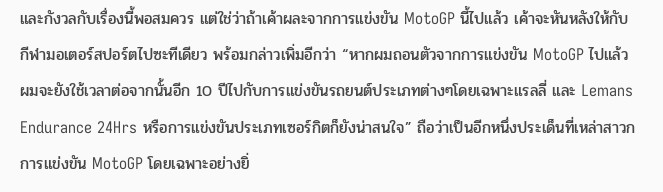และกังวลกับเรื่องนี้พอสมควร แต่ใช่ว่าถ้าเค้าผละจากการแข่งขัน MotoGP นี้ไปแล้ว เค้าจะหันหลังให้กับกีฬามอเตอร์สปอร์ตไปซะทีเดียว พร้อมกล่าวเพิ่มอีกว่า “หากผมถอนตัวจากการแข่งขัน MotoGP ไปแล้ว ผมจะยังใช้เวลาต่อจากนั้นอีก 10 ปีไปกับการแข่งขันรถยนต์ประเภทต่างๆโดยเฉพาะแรลลี่ และ Lemans Endurance 24Hrs หรือการแข่งขันประเภทเซอร์กิตก็ยังน่าสนใจ” ถือว่าเป็นอีกหนึ่งประเด็นที่เหล่าสาวกการแข่งขัน MotoGP โดยเฉพาะอย่างยิ่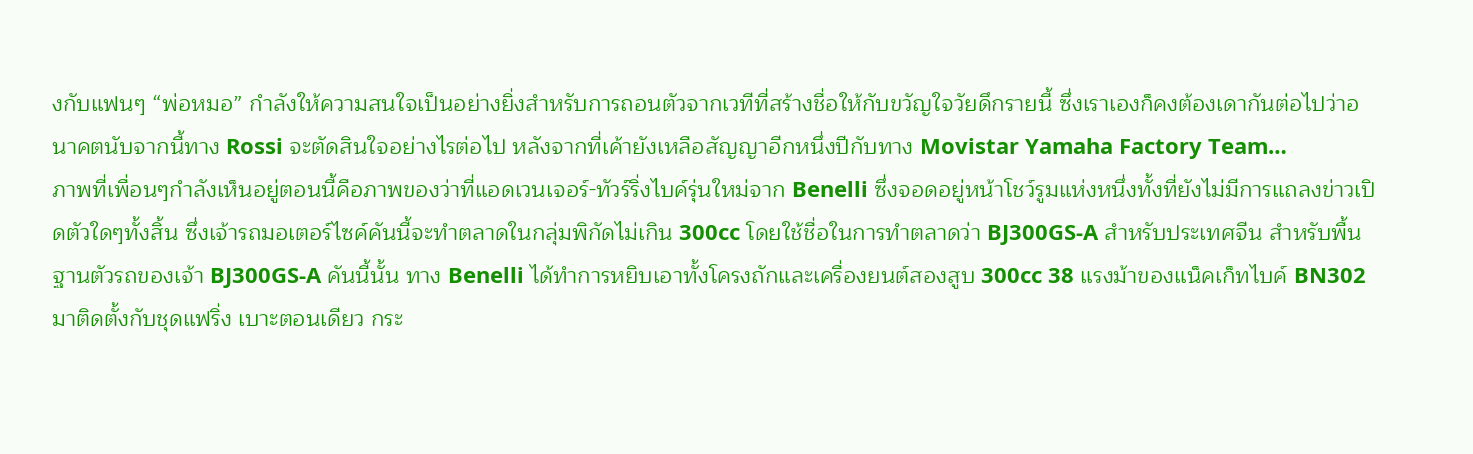งกับแฟนๆ “พ่อหมอ” กำลังให้ความสนใจเป็นอย่างยิ่งสำหรับการถอนตัวจากเวทีที่สร้างชื่อให้กับขวัญใจวัยดึกรายนี้ ซึ่งเราเองก็คงต้องเดากันต่อไปว่าอนาคตนับจากนี้ทาง Rossi จะตัดสินใจอย่างไรต่อไป หลังจากที่เค้ายังเหลือสัญญาอีกหนึ่งปีกับทาง Movistar Yamaha Factory Team…
ภาพที่เพื่อนๆกำลังเห็นอยู่ตอนนี้คือภาพของว่าที่แอดเวนเจอร์-ทัวร์ริ่งไบค์รุ่นใหม่จาก Benelli ซึ่งจอดอยู่หน้าโชว์รูมแห่งหนึ่งทั้งที่ยังไม่มีการแถลงข่าวเปิดตัวใดๆทั้งสิ้น ซึ่งเจ้ารถมอเตอร์ไซค์คันนี้จะทำตลาดในกลุ่มพิกัดไม่เกิน 300cc โดยใช้ชื่อในการทำตลาดว่า BJ300GS-A สำหรับประเทศจีน สำหรับพื้นฐานตัวรถของเจ้า BJ300GS-A คันนี้นั้น ทาง Benelli ได้ทำการหยิบเอาทั้งโครงถักและเครื่องยนต์สองสูบ 300cc 38 แรงม้าของแน็คเก็ทไบค์ BN302 มาติดตั้งกับชุดแฟริ่ง เบาะตอนเดียว กระ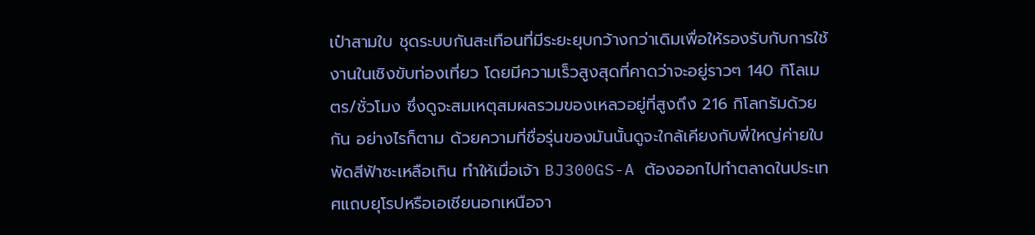เป๋าสามใบ ชุดระบบกันสะเทือนที่มีระยะยุบกว้างกว่าเดิมเพื่อให้รองรับกับการใช้งานในเชิงขับท่องเที่ยว โดยมีความเร็วสูงสุดที่คาดว่าจะอยู่ราวๆ 140 กิโลเมตร/ชั่วโมง ซึ่งดูจะสมเหตุสมผลรวมของเหลวอยู่ที่สูงถึง 216 กิโลกรัมด้วยกัน อย่างไรก็ตาม ด้วยความที่ชื่อรุ่นของมันนั้นดูจะใกล้เคียงกับพี่ใหญ่ค่ายใบพัดสีฟ้าซะเหลือเกิน ทำให้เมื่อเจ้า BJ300GS-A ต้องออกไปทำตลาดในประเทศแถบยุโรปหรือเอเชียนอกเหนือจา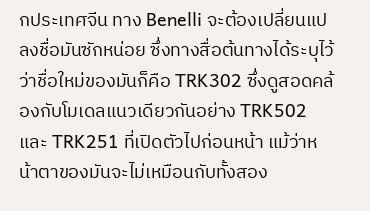กประเทศจีน ทาง Benelli จะต้องเปลี่ยนแปลงชื่อมันซักหน่อย ซึ่งทางสื่อต้นทางได้ระบุไว้ว่าชื่อใหม่ของมันก็คือ TRK302 ซึ่งดูสอดคล้องกับโมเดลแนวเดียวกันอย่าง TRK502 และ TRK251 ที่เปิดตัวไปก่อนหน้า แม้ว่าหน้าตาของมันจะไม่เหมือนกับทั้งสอง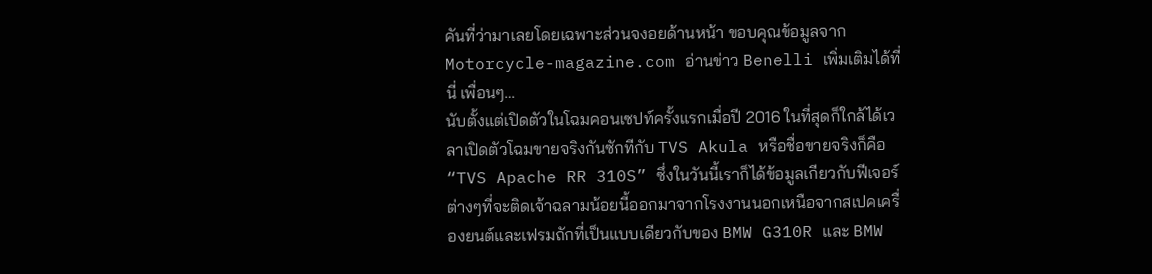คันที่ว่ามาเลยโดยเฉพาะส่วนจงอยด้านหน้า ขอบคุณข้อมูลจาก Motorcycle-magazine.com อ่านข่าว Benelli เพิ่มเติมได้ที่นี่ เพื่อนๆ…
นับตั้งแต่เปิดตัวในโฉมคอนเซปท์ครั้งแรกเมื่อปี 2016 ในที่สุดก็ใกล้ได้เวลาเปิดตัวโฉมขายจริงกันซักทีกับ TVS Akula หรือชื่อขายจริงก็คือ “TVS Apache RR 310S” ซึ่งในวันนี้เราก็ได้ข้อมูลเกียวกับฟีเจอร์ต่างๆที่จะติดเจ้าฉลามน้อยนี้ออกมาจากโรงงานนอกเหนือจากสเปคเครื่องยนต์และเฟรมถักที่เป็นแบบเดียวกับของ BMW G310R และ BMW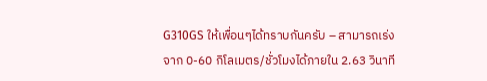G310GS ให้เพื่อนๆได้ทราบกันครับ – สามารถเร่งจาก 0-60 กิโลเมตร/ชั่วโมงได้ภายใน 2.63 วินาที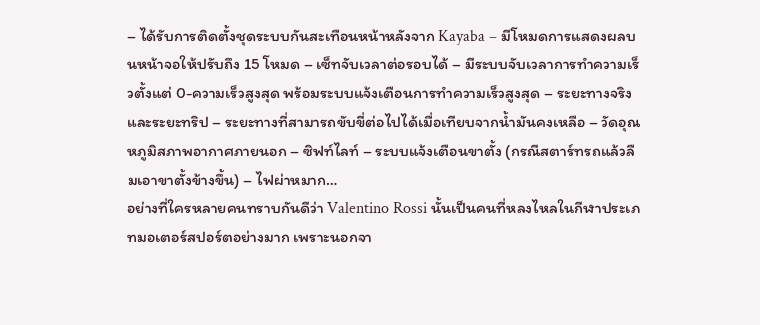– ได้รับการติดตั้งชุดระบบกันสะเทือนหน้าหลังจาก Kayaba – มีโหมดการแสดงผลบนหน้าจอให้ปรับถึง 15 โหมด – เซ็ทจับเวลาต่อรอบได้ – มีระบบจับเวลาการทำความเร็วตั้งแต่ 0-ความเร็วสูงสุด พร้อมระบบแจ้งเตือนการทำความเร็วสูงสุด – ระยะทางจริง และระยะทริป – ระยะทางที่สามารถขับขี่ต่อไปได้เมื่อเทียบจากน้ำมันคงเหลือ – วัดอุณหภูมิสภาพอากาศภายนอก – ซิฟท์ไลท์ – ระบบแจ้งเตือนขาตั้ง (กรณีสตาร์ทรถแล้วลืมเอาขาตั้งข้างขึ้น) – ไฟผ่าหมาก…
อย่างที่ใครหลายคนทราบกันดีว่า Valentino Rossi นั้นเป็นคนที่หลงไหลในกีฬาประเภทมอเตอร์สปอร์ตอย่างมาก เพราะนอกจา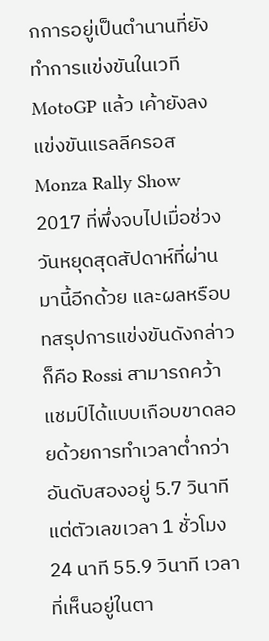กการอยู่เป็นตำนานที่ยังทำการแข่งขันในเวที MotoGP แล้ว เค้ายังลงแข่งขันแรลลีครอส Monza Rally Show 2017 ที่พึ่งจบไปเมื่อช่วงวันหยุดสุดสัปดาห์ที่ผ่านมานี้อีกด้วย และผลหรือบทสรุปการแข่งขันดังกล่าวก็คือ Rossi สามารถคว้าแชมป์ได้แบบเกือบขาดลอยด้วยการทำเวลาต่ำกว่าอันดับสองอยู่ 5.7 วินาที แต่ตัวเลขเวลา 1 ชั่วโมง 24 นาที 55.9 วินาที เวลาที่เห็นอยู่ในตา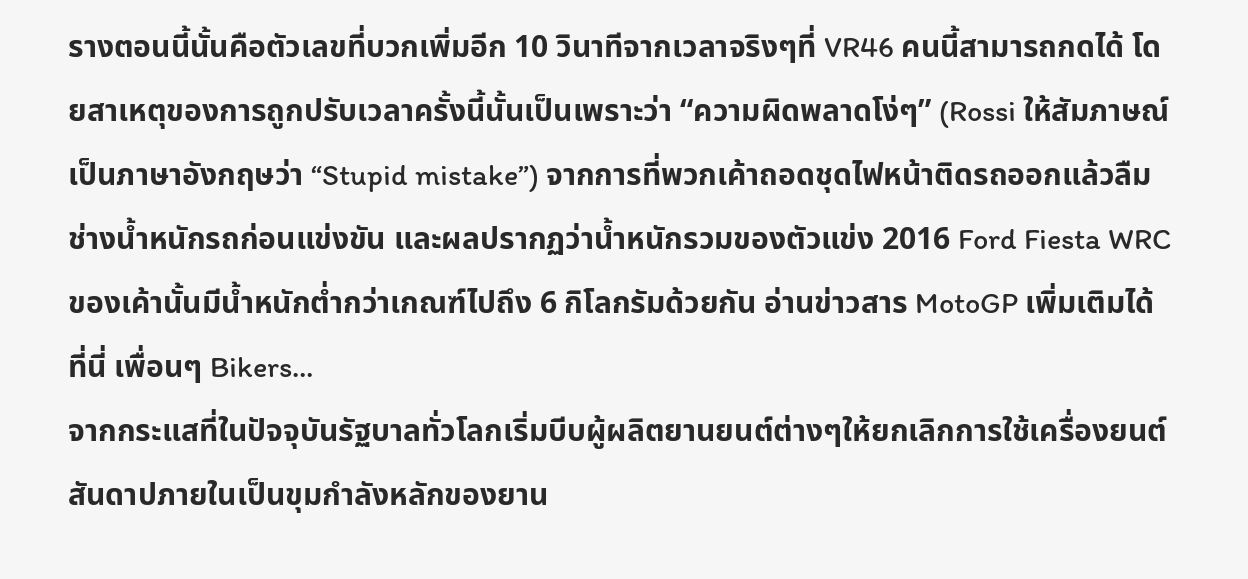รางตอนนี้นั้นคือตัวเลขที่บวกเพิ่มอีก 10 วินาทีจากเวลาจริงๆที่ VR46 คนนี้สามารถกดได้ โดยสาเหตุของการถูกปรับเวลาครั้งนี้นั้นเป็นเพราะว่า “ความผิดพลาดโง่ๆ” (Rossi ให้สัมภาษณ์เป็นภาษาอังกฤษว่า “Stupid mistake”) จากการที่พวกเค้าถอดชุดไฟหน้าติดรถออกแล้วลืมช่างน้ำหนักรถก่อนแข่งขัน และผลปรากฏว่าน้ำหนักรวมของตัวแข่ง 2016 Ford Fiesta WRC ของเค้านั้นมีน้ำหนักต่ำกว่าเกณฑ์ไปถึง 6 กิโลกรัมด้วยกัน อ่านข่าวสาร MotoGP เพิ่มเติมได้ที่นี่ เพื่อนๆ Bikers…
จากกระแสที่ในปัจจุบันรัฐบาลทั่วโลกเริ่มบีบผู้ผลิตยานยนต์ต่างๆให้ยกเลิกการใช้เครื่องยนต์สันดาปภายในเป็นขุมกำลังหลักของยาน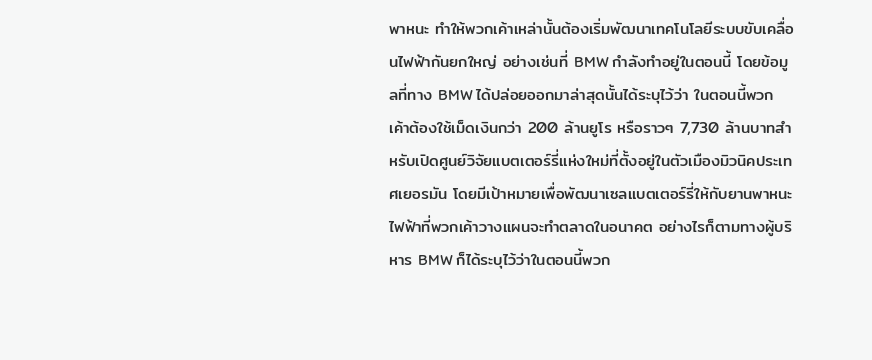พาหนะ ทำให้พวกเค้าเหล่านั้นต้องเริ่มพัฒนาเทคโนโลยีระบบขับเคลื่อนไฟฟ้ากันยกใหญ่ อย่างเช่นที่ BMW กำลังทำอยู่ในตอนนี้ โดยข้อมูลที่ทาง BMW ได้ปล่อยออกมาล่าสุดนั้นได้ระบุไว้ว่า ในตอนนี้พวกเค้าต้องใช้เม็ดเงินกว่า 200 ล้านยูโร หรือราวๆ 7,730 ล้านบาทสำหรับเปิดศูนย์วิจัยแบตเตอร์รี่แห่งใหม่ที่ตั้งอยู่ในตัวเมืองมิวนิคประเทศเยอรมัน โดยมีเป้าหมายเพื่อพัฒนาเซลแบตเตอร์รี่ให้กับยานพาหนะไฟฟ้าที่พวกเค้าวางแผนจะทำตลาดในอนาคต อย่างไรก็ตามทางผู้บริหาร BMW ก็ได้ระบุไว้ว่าในตอนนี้พวก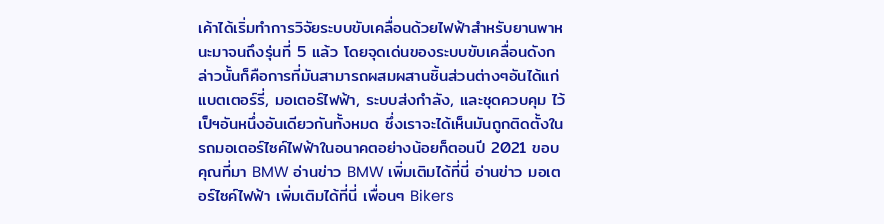เค้าได้เริ่มทำการวิจัยระบบขับเคลื่อนด้วยไฟฟ้าสำหรับยานพาหนะมาจนถึงรุ่นที่ 5 แล้ว โดยจุดเด่นของระบบขับเคลื่อนดังกล่าวนั้นก็คือการที่มันสามารถผสมผสานชิ้นส่วนต่างๆอันได้แก่ แบตเตอร์รี่, มอเตอร์ไฟฟ้า, ระบบส่งกำลัง, และชุดควบคุม ไว้เป็ฯอันหนึ่งอันเดียวกันทั้งหมด ซึ่งเราจะได้เห็นมันถูกติดตั้งในรถมอเตอร์ไซค์ไฟฟ้าในอนาคตอย่างน้อยก็ตอนปี 2021 ขอบคุณที่มา BMW อ่านข่าว BMW เพิ่มเติมได้ที่นี่ อ่านข่าว มอเตอร์ไซค์ไฟฟ้า เพิ่มเติมได้ที่นี่ เพื่อนๆ Bikers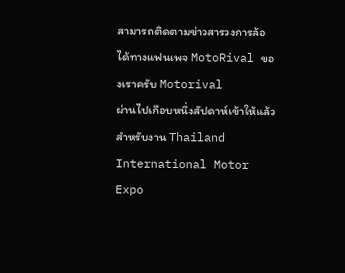สามารถติดตามข่าวสารวงการล้อ ได้ทางแฟนเพจ MotoRival ของเราครับ Motorival
ผ่านไปเกือบหนึ่งสัปดาห์เข้าให้แล้วสำหรับงาน Thailand International Motor Expo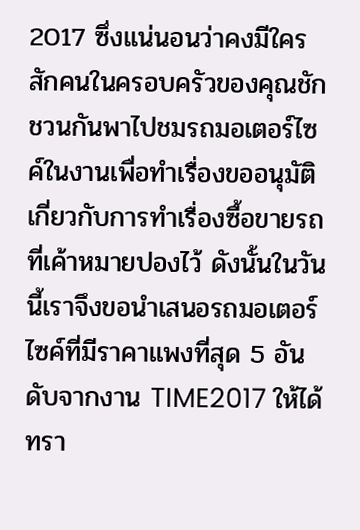2017 ซึ่งแน่นอนว่าคงมีใครสักคนในครอบครัวของคุณชักชวนกันพาไปชมรถมอเตอร์ไซค์ในงานเพื่อทำเรื่องขออนุมัติเกี่ยวกับการทำเรื่องซื้อขายรถที่เค้าหมายปองไว้ ดังนั้นในวันนี้เราจึงขอนำเสนอรถมอเตอร์ไซค์ที่มีราคาแพงที่สุด 5 อันดับจากงาน TIME2017 ให้ได้ทรา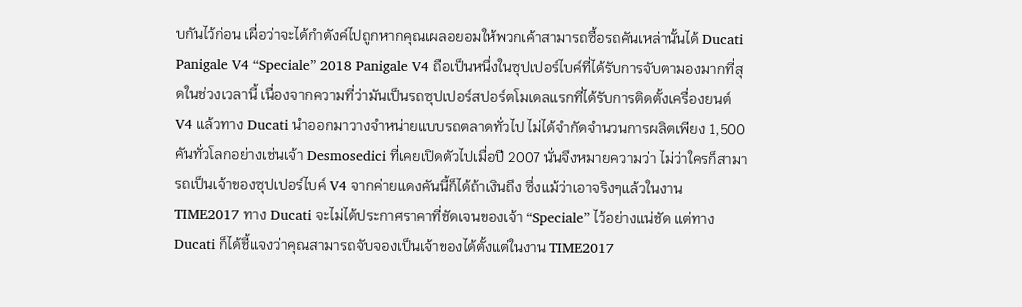บกันไว้ก่อน เผื่อว่าจะได้กำตังค์ไปถูกหากคุณเผลอยอมให้พวกเค้าสามารถซื้อรถคันเหล่านั้นได้ Ducati Panigale V4 “Speciale” 2018 Panigale V4 ถือเป็นหนึ่งในซุปเปอร์ไบค์ที่ได้รับการจับตามองมากที่สุดในช่วงเวลานี้ เนื่องจากความที่ว่ามันเป็นรถซุปเปอร์สปอร์ตโมเดลแรกที่ได้รับการติดตั้งเครื่องยนต์ V4 แล้วทาง Ducati นำออกมาวางจำหน่ายแบบรถตลาดทั่วไป ไม่ได้จำกัดจำนวนการผลิตเพียง 1,500 คันทั่วโลกอย่างเช่นเจ้า Desmosedici ที่เคยเปิดตัวไปเมื่อปี 2007 นั่นจึงหมายความว่า ไม่ว่าใครก็สามารถเป็นเจ้าของซุปเปอร์ไบค์ V4 จากค่ายแดงคันนี้ก็ได้ถ้าเงินถึง ซึ่งแม้ว่าเอาจริงๆแล้วในงาน TIME2017 ทาง Ducati จะไม่ได้ประกาศราคาที่ชัดเจนของเจ้า “Speciale” ไว้อย่างแน่ชัด แต่ทาง Ducati ก็ได้ชี้แจงว่าคุณสามารถจับจองเป็นเจ้าของได้ตั้งแต่ในงาน TIME2017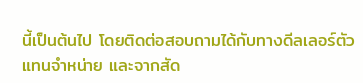นี้เป็นต้นไป โดยติดต่อสอบถามได้กับทางดีลเลอร์ตัวแทนจำหน่าย และจากสัด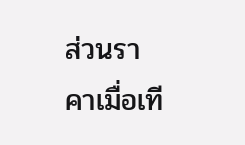ส่วนราคาเมื่อเที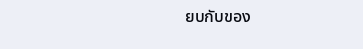ยบกับของ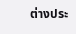ต่างประ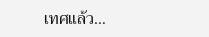เทศแล้ว…